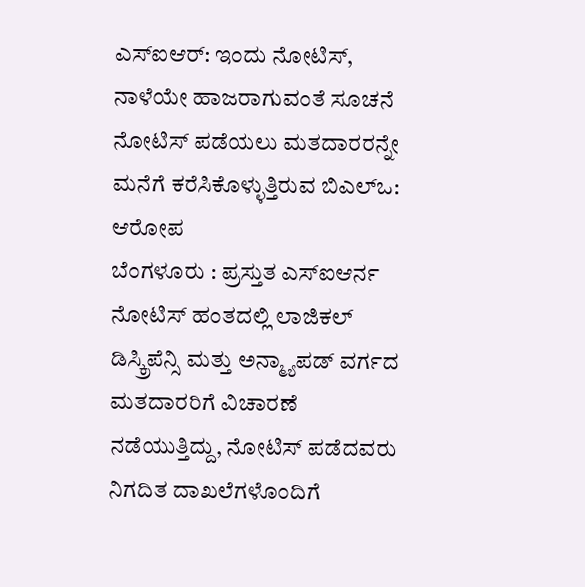ಎಸ್ಐಆರ್: ಇಂದು ನೋಟಿಸ್, ನಾಳೆಯೇ ಹಾಜರಾಗುವಂತೆ ಸೂಚನೆ
ನೋಟಿಸ್ ಪಡೆಯಲು ಮತದಾರರನ್ನೇ ಮನೆಗೆ ಕರೆಸಿಕೊಳ್ಳುತ್ತಿರುವ ಬಿಎಲ್ಒ: ಆರೋಪ
ಬೆಂಗಳೂರು : ಪ್ರಸ್ತುತ ಎಸ್ಐಆರ್ನ ನೋಟಿಸ್ ಹಂತದಲ್ಲಿ ಲಾಜಿಕಲ್ ಡಿಸ್ಕ್ರಿಪೆನ್ಸಿ ಮತ್ತು ಅನ್ಮ್ಯಾಪಡ್ ವರ್ಗದ ಮತದಾರರಿಗೆ ವಿಚಾರಣೆ ನಡೆಯುತ್ತಿದ್ದು, ನೋಟಿಸ್ ಪಡೆದವರು ನಿಗದಿತ ದಾಖಲೆಗಳೊಂದಿಗೆ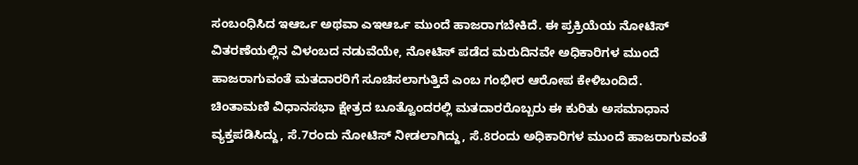ಸಂಬಂಧಿಸಿದ ಇಆರ್ಒ ಅಥವಾ ಎಇಆರ್ಒ ಮುಂದೆ ಹಾಜರಾಗಬೇಕಿದೆ. ಈ ಪ್ರಕ್ರಿಯೆಯ ನೋಟಿಸ್ ವಿತರಣೆಯಲ್ಲಿನ ವಿಳಂಬದ ನಡುವೆಯೇ, ನೋಟಿಸ್ ಪಡೆದ ಮರುದಿನವೇ ಅಧಿಕಾರಿಗಳ ಮುಂದೆ ಹಾಜರಾಗುವಂತೆ ಮತದಾರರಿಗೆ ಸೂಚಿಸಲಾಗುತ್ತಿದೆ ಎಂಬ ಗಂಭೀರ ಆರೋಪ ಕೇಳಿಬಂದಿದೆ.
ಚಿಂತಾಮಣಿ ವಿಧಾನಸಭಾ ಕ್ಷೇತ್ರದ ಬೂತ್ವೊಂದರಲ್ಲಿ ಮತದಾರರೊಬ್ಬರು ಈ ಕುರಿತು ಅಸಮಾಧಾನ ವ್ಯಕ್ತಪಡಿಸಿದ್ದು, ಸೆ.7ರಂದು ನೋಟಿಸ್ ನೀಡಲಾಗಿದ್ದು, ಸೆ.8ರಂದು ಅಧಿಕಾರಿಗಳ ಮುಂದೆ ಹಾಜರಾಗುವಂತೆ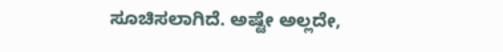ಸೂಚಿಸಲಾಗಿದೆ. ಅಷ್ಟೇ ಅಲ್ಲದೇ,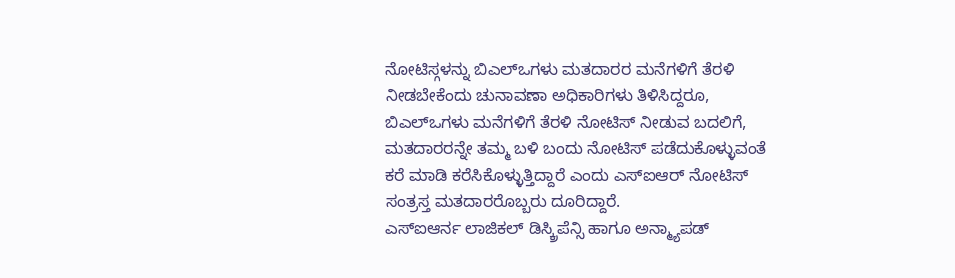ನೋಟಿಸ್ಗಳನ್ನು ಬಿಎಲ್ಒಗಳು ಮತದಾರರ ಮನೆಗಳಿಗೆ ತೆರಳಿ ನೀಡಬೇಕೆಂದು ಚುನಾವಣಾ ಅಧಿಕಾರಿಗಳು ತಿಳಿಸಿದ್ದರೂ, ಬಿಎಲ್ಒಗಳು ಮನೆಗಳಿಗೆ ತೆರಳಿ ನೋಟಿಸ್ ನೀಡುವ ಬದಲಿಗೆ, ಮತದಾರರನ್ನೇ ತಮ್ಮ ಬಳಿ ಬಂದು ನೋಟಿಸ್ ಪಡೆದುಕೊಳ್ಳುವಂತೆ ಕರೆ ಮಾಡಿ ಕರೆಸಿಕೊಳ್ಳುತ್ತಿದ್ದಾರೆ ಎಂದು ಎಸ್ಐಆರ್ ನೋಟಿಸ್ ಸಂತ್ರಸ್ತ ಮತದಾರರೊಬ್ಬರು ದೂರಿದ್ದಾರೆ.
ಎಸ್ಐಆರ್ನ ಲಾಜಿಕಲ್ ಡಿಸ್ಕ್ರಿಪೆನ್ಸಿ ಹಾಗೂ ಅನ್ಮ್ಯಾಪಡ್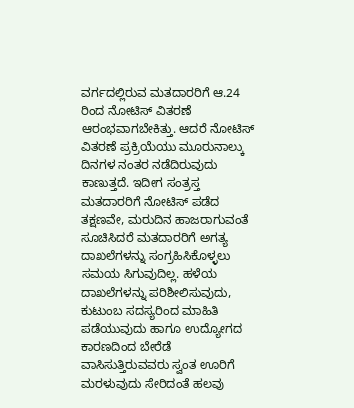ವರ್ಗದಲ್ಲಿರುವ ಮತದಾರರಿಗೆ ಆ.24 ರಿಂದ ನೋಟಿಸ್ ವಿತರಣೆ ಆರಂಭವಾಗಬೇಕಿತ್ತು. ಆದರೆ ನೋಟಿಸ್ ವಿತರಣೆ ಪ್ರಕ್ರಿಯೆಯು ಮೂರುನಾಲ್ಕು ದಿನಗಳ ನಂತರ ನಡೆದಿರುವುದು ಕಾಣುತ್ತದೆ. ಇದೀಗ ಸಂತ್ರಸ್ತ ಮತದಾರರಿಗೆ ನೋಟಿಸ್ ಪಡೆದ ತಕ್ಷಣವೇ, ಮರುದಿನ ಹಾಜರಾಗುವಂತೆ ಸೂಚಿಸಿದರೆ ಮತದಾರರಿಗೆ ಅಗತ್ಯ ದಾಖಲೆಗಳನ್ನು ಸಂಗ್ರಹಿಸಿಕೊಳ್ಳಲು ಸಮಯ ಸಿಗುವುದಿಲ್ಲ. ಹಳೆಯ ದಾಖಲೆಗಳನ್ನು ಪರಿಶೀಲಿಸುವುದು, ಕುಟುಂಬ ಸದಸ್ಯರಿಂದ ಮಾಹಿತಿ ಪಡೆಯುವುದು ಹಾಗೂ ಉದ್ಯೋಗದ ಕಾರಣದಿಂದ ಬೇರೆಡೆ ವಾಸಿಸುತ್ತಿರುವವರು ಸ್ವಂತ ಊರಿಗೆ ಮರಳುವುದು ಸೇರಿದಂತೆ ಹಲವು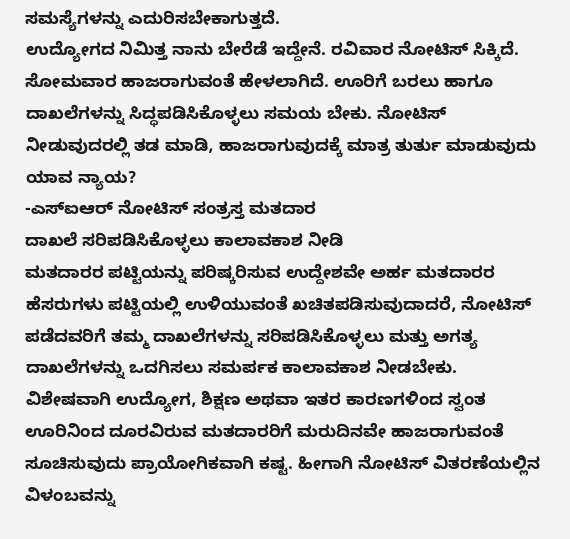ಸಮಸ್ಯೆಗಳನ್ನು ಎದುರಿಸಬೇಕಾಗುತ್ತದೆ.
ಉದ್ಯೋಗದ ನಿಮಿತ್ತ ನಾನು ಬೇರೆಡೆ ಇದ್ದೇನೆ. ರವಿವಾರ ನೋಟಿಸ್ ಸಿಕ್ಕಿದೆ. ಸೋಮವಾರ ಹಾಜರಾಗುವಂತೆ ಹೇಳಲಾಗಿದೆ. ಊರಿಗೆ ಬರಲು ಹಾಗೂ ದಾಖಲೆಗಳನ್ನು ಸಿದ್ಧಪಡಿಸಿಕೊಳ್ಳಲು ಸಮಯ ಬೇಕು. ನೋಟಿಸ್ ನೀಡುವುದರಲ್ಲಿ ತಡ ಮಾಡಿ, ಹಾಜರಾಗುವುದಕ್ಕೆ ಮಾತ್ರ ತುರ್ತು ಮಾಡುವುದು ಯಾವ ನ್ಯಾಯ?
-ಎಸ್ಐಆರ್ ನೋಟಿಸ್ ಸಂತ್ರಸ್ತ ಮತದಾರ
ದಾಖಲೆ ಸರಿಪಡಿಸಿಕೊಳ್ಳಲು ಕಾಲಾವಕಾಶ ನೀಡಿ
ಮತದಾರರ ಪಟ್ಟಿಯನ್ನು ಪರಿಷ್ಕರಿಸುವ ಉದ್ದೇಶವೇ ಅರ್ಹ ಮತದಾರರ ಹೆಸರುಗಳು ಪಟ್ಟಿಯಲ್ಲಿ ಉಳಿಯುವಂತೆ ಖಚಿತಪಡಿಸುವುದಾದರೆ, ನೋಟಿಸ್ ಪಡೆದವರಿಗೆ ತಮ್ಮ ದಾಖಲೆಗಳನ್ನು ಸರಿಪಡಿಸಿಕೊಳ್ಳಲು ಮತ್ತು ಅಗತ್ಯ ದಾಖಲೆಗಳನ್ನು ಒದಗಿಸಲು ಸಮರ್ಪಕ ಕಾಲಾವಕಾಶ ನೀಡಬೇಕು. ವಿಶೇಷವಾಗಿ ಉದ್ಯೋಗ, ಶಿಕ್ಷಣ ಅಥವಾ ಇತರ ಕಾರಣಗಳಿಂದ ಸ್ವಂತ ಊರಿನಿಂದ ದೂರವಿರುವ ಮತದಾರರಿಗೆ ಮರುದಿನವೇ ಹಾಜರಾಗುವಂತೆ ಸೂಚಿಸುವುದು ಪ್ರಾಯೋಗಿಕವಾಗಿ ಕಷ್ಟ. ಹೀಗಾಗಿ ನೋಟಿಸ್ ವಿತರಣೆಯಲ್ಲಿನ ವಿಳಂಬವನ್ನು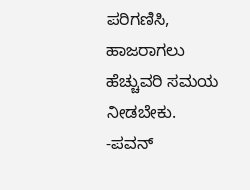ಪರಿಗಣಿಸಿ, ಹಾಜರಾಗಲು ಹೆಚ್ಚುವರಿ ಸಮಯ ನೀಡಬೇಕು.
-ಪವನ್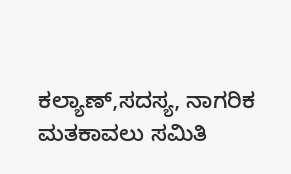ಕಲ್ಯಾಣ್,ಸದಸ್ಯ, ನಾಗರಿಕ ಮತಕಾವಲು ಸಮಿತಿ